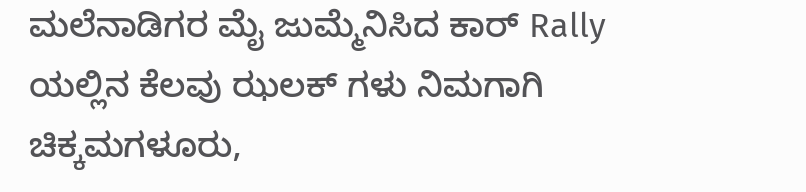ಮಲೆನಾಡಿಗರ ಮೈ ಜುಮ್ಮೆನಿಸಿದ ಕಾರ್ Rally ಯಲ್ಲಿನ ಕೆಲವು ಝಲಕ್ ಗಳು ನಿಮಗಾಗಿ
ಚಿಕ್ಕಮಗಳೂರು,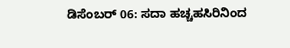ಡಿಸೆಂಬರ್ 06: ಸದಾ ಹಚ್ಚಹಸಿರಿನಿಂದ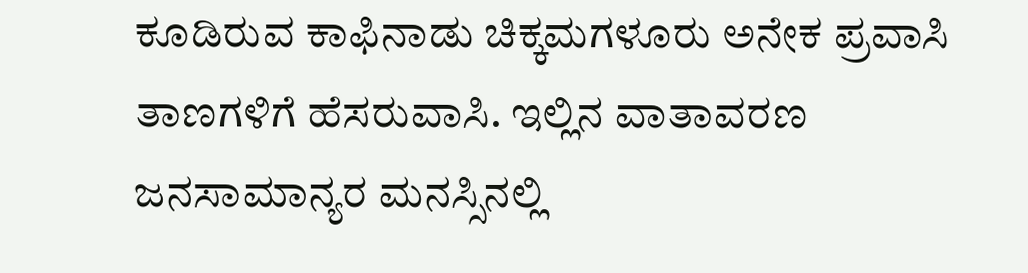ಕೂಡಿರುವ ಕಾಫಿನಾಡು ಚಿಕ್ಕಮಗಳೂರು ಅನೇಕ ಪ್ರವಾಸಿ ತಾಣಗಳಿಗೆ ಹೆಸರುವಾಸಿ. ಇಲ್ಲಿನ ವಾತಾವರಣ ಜನಸಾಮಾನ್ಯರ ಮನಸ್ಸಿನಲ್ಲಿ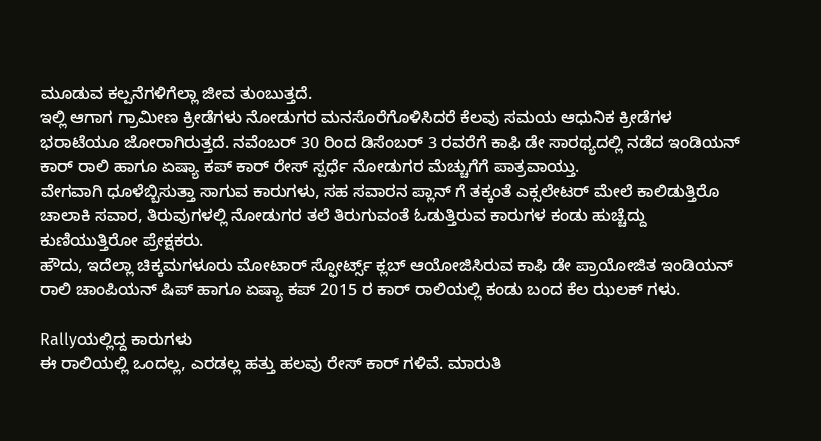ಮೂಡುವ ಕಲ್ಪನೆಗಳಿಗೆಲ್ಲಾ ಜೀವ ತುಂಬುತ್ತದೆ.
ಇಲ್ಲಿ ಆಗಾಗ ಗ್ರಾಮೀಣ ಕ್ರೀಡೆಗಳು ನೋಡುಗರ ಮನಸೊರೆಗೊಳಿಸಿದರೆ ಕೆಲವು ಸಮಯ ಆಧುನಿಕ ಕ್ರೀಡೆಗಳ ಭರಾಟೆಯೂ ಜೋರಾಗಿರುತ್ತದೆ. ನವೆಂಬರ್ 30 ರಿಂದ ಡಿಸೆಂಬರ್ 3 ರವರೆಗೆ ಕಾಫಿ ಡೇ ಸಾರಥ್ಯದಲ್ಲಿ ನಡೆದ ಇಂಡಿಯನ್ ಕಾರ್ ರಾಲಿ ಹಾಗೂ ಏಷ್ಯಾ ಕಪ್ ಕಾರ್ ರೇಸ್ ಸ್ಪರ್ಧೆ ನೋಡುಗರ ಮೆಚ್ಚುಗೆಗೆ ಪಾತ್ರವಾಯ್ತು.
ವೇಗವಾಗಿ ಧೂಳೆಬ್ಬಿಸುತ್ತಾ ಸಾಗುವ ಕಾರುಗಳು, ಸಹ ಸವಾರನ ಪ್ಲಾನ್ ಗೆ ತಕ್ಕಂತೆ ಎಕ್ಸಲೇಟರ್ ಮೇಲೆ ಕಾಲಿಡುತ್ತಿರೊ ಚಾಲಾಕಿ ಸವಾರ, ತಿರುವುಗಳಲ್ಲಿ ನೋಡುಗರ ತಲೆ ತಿರುಗುವಂತೆ ಓಡುತ್ತಿರುವ ಕಾರುಗಳ ಕಂಡು ಹುಚ್ಚೆದ್ದು ಕುಣಿಯುತ್ತಿರೋ ಪ್ರೇಕ್ಷಕರು.
ಹೌದು, ಇದೆಲ್ಲಾ ಚಿಕ್ಕಮಗಳೂರು ಮೋಟಾರ್ ಸ್ಫೋರ್ಟ್ಸ್ ಕ್ಲಬ್ ಆಯೋಜಿಸಿರುವ ಕಾಫಿ ಡೇ ಪ್ರಾಯೋಜಿತ ಇಂಡಿಯನ್ ರಾಲಿ ಚಾಂಪಿಯನ್ ಷಿಪ್ ಹಾಗೂ ಏಷ್ಯಾ ಕಪ್ 2015 ರ ಕಾರ್ ರಾಲಿಯಲ್ಲಿ ಕಂಡು ಬಂದ ಕೆಲ ಝಲಕ್ ಗಳು.

Rallyಯಲ್ಲಿದ್ದ ಕಾರುಗಳು
ಈ ರಾಲಿಯಲ್ಲಿ ಒಂದಲ್ಲ, ಎರಡಲ್ಲ ಹತ್ತು ಹಲವು ರೇಸ್ ಕಾರ್ ಗಳಿವೆ. ಮಾರುತಿ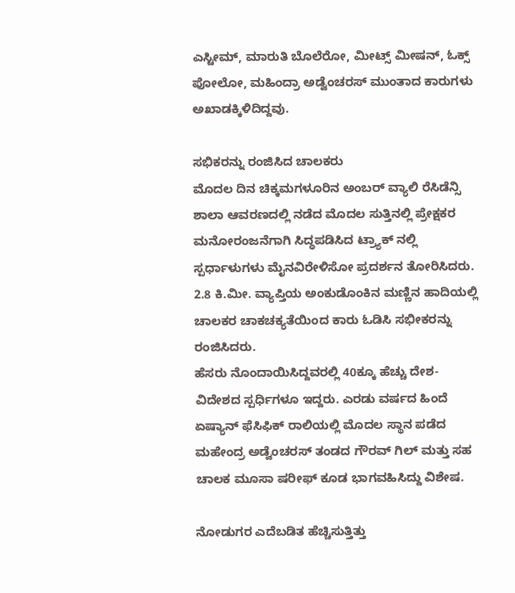ಎಸ್ಟೀಮ್, ಮಾರುತಿ ಬೊಲೆರೋ, ಮೀಟ್ಸ್ ಮೀಷನ್, ಓಕ್ಸ್ ಪೋಲೋ, ಮಹಿಂದ್ರಾ ಅಡ್ವೆಂಚರಸ್ ಮುಂತಾದ ಕಾರುಗಳು ಅಖಾಡಕ್ಕಿಳಿದಿದ್ದವು.

ಸಭಿಕರನ್ನು ರಂಜಿಸಿದ ಚಾಲಕರು
ಮೊದಲ ದಿನ ಚಿಕ್ಕಮಗಳೂರಿನ ಅಂಬರ್ ವ್ಯಾಲಿ ರೆಸಿಡೆನ್ಸಿ ಶಾಲಾ ಆವರಣದಲ್ಲಿ ನಡೆದ ಮೊದಲ ಸುತ್ತಿನಲ್ಲಿ ಪ್ರೇಕ್ಷಕರ ಮನೋರಂಜನೆಗಾಗಿ ಸಿದ್ಧಪಡಿಸಿದ ಟ್ರ್ಯಾಕ್ ನಲ್ಲಿ ಸ್ಪರ್ಧಾಳುಗಳು ಮೈನವಿರೇಳಿಸೋ ಪ್ರದರ್ಶನ ತೋರಿಸಿದರು. 2.8 ಕಿ.ಮೀ. ವ್ಯಾಪ್ತಿಯ ಅಂಕುಡೊಂಕಿನ ಮಣ್ಣಿನ ಹಾದಿಯಲ್ಲಿ ಚಾಲಕರ ಚಾಕಚಕ್ಯತೆಯಿಂದ ಕಾರು ಓಡಿಸಿ ಸಭೀಕರನ್ನು ರಂಜಿಸಿದರು.
ಹೆಸರು ನೊಂದಾಯಿಸಿದ್ದವರಲ್ಲಿ 40ಕ್ಕೂ ಹೆಚ್ಚು ದೇಶ-ವಿದೇಶದ ಸ್ಪರ್ಧಿಗಳೂ ಇದ್ದರು. ಎರಡು ವರ್ಷದ ಹಿಂದೆ ಏಷ್ಯಾನ್ ಫೆಸಿಫಿಕ್ ರಾಲಿಯಲ್ಲಿ ಮೊದಲ ಸ್ಥಾನ ಪಡೆದ ಮಹೇಂದ್ರ ಅಡ್ವೆಂಚರಸ್ ತಂಡದ ಗೌರವ್ ಗಿಲ್ ಮತ್ತು ಸಹ ಚಾಲಕ ಮೂಸಾ ಷರೀಫ್ ಕೂಡ ಭಾಗವಹಿಸಿದ್ದು ವಿಶೇಷ.

ನೋಡುಗರ ಎದೆಬಡಿತ ಹೆಚ್ಚಿಸುತ್ತಿತ್ತು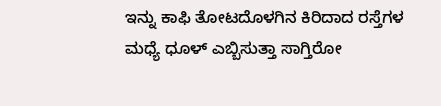ಇನ್ನು ಕಾಫಿ ತೋಟದೊಳಗಿನ ಕಿರಿದಾದ ರಸ್ತೆಗಳ ಮಧ್ಯೆ ಧೂಳ್ ಎಬ್ಬಿಸುತ್ತಾ ಸಾಗ್ತಿರೋ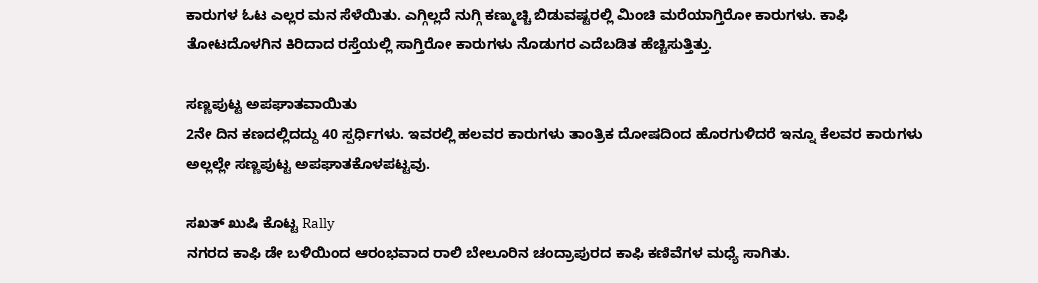ಕಾರುಗಳ ಓಟ ಎಲ್ಲರ ಮನ ಸೆಳೆಯಿತು. ಎಗ್ಗಿಲ್ಲದೆ ನುಗ್ಗಿ ಕಣ್ಮುಚ್ಚಿ ಬಿಡುವಷ್ಟರಲ್ಲಿ ಮಿಂಚಿ ಮರೆಯಾಗ್ತಿರೋ ಕಾರುಗಳು. ಕಾಫಿ ತೋಟದೊಳಗಿನ ಕಿರಿದಾದ ರಸ್ತೆಯಲ್ಲಿ ಸಾಗ್ತಿರೋ ಕಾರುಗಳು ನೊಡುಗರ ಎದೆಬಡಿತ ಹೆಚ್ಚಿಸುತ್ತಿತ್ತು.

ಸಣ್ಣಪುಟ್ಟ ಅಪಘಾತವಾಯಿತು
2ನೇ ದಿನ ಕಣದಲ್ಲಿದದ್ದು 40 ಸ್ಪರ್ಧಿಗಳು. ಇವರಲ್ಲಿ ಹಲವರ ಕಾರುಗಳು ತಾಂತ್ರಿಕ ದೋಷದಿಂದ ಹೊರಗುಳಿದರೆ ಇನ್ನೂ ಕೆಲವರ ಕಾರುಗಳು ಅಲ್ಲಲ್ಲೇ ಸಣ್ಣಪುಟ್ಟ ಅಪಘಾತಕೊಳಪಟ್ಟವು.

ಸಖತ್ ಖುಷಿ ಕೊಟ್ಟ Rally
ನಗರದ ಕಾಫಿ ಡೇ ಬಳಿಯಿಂದ ಆರಂಭವಾದ ರಾಲಿ ಬೇಲೂರಿನ ಚಂದ್ರಾಪುರದ ಕಾಫಿ ಕಣಿವೆಗಳ ಮಧ್ಯೆ ಸಾಗಿತು.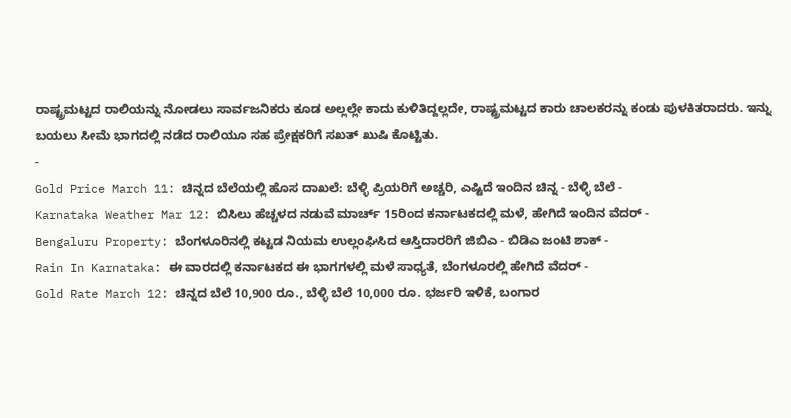ರಾಷ್ಟ್ರಮಟ್ಟದ ರಾಲಿಯನ್ನು ನೋಡಲು ಸಾರ್ವಜನಿಕರು ಕೂಡ ಅಲ್ಲಲ್ಲೇ ಕಾದು ಕುಳಿತಿದ್ದಲ್ಲದೇ, ರಾಷ್ಟ್ರಮಟ್ಟದ ಕಾರು ಚಾಲಕರನ್ನು ಕಂಡು ಪುಳಕಿತರಾದರು. ಇನ್ನು ಬಯಲು ಸೀಮೆ ಭಾಗದಲ್ಲಿ ನಡೆದ ರಾಲಿಯೂ ಸಹ ಪ್ರೇಕ್ಷಕರಿಗೆ ಸಖತ್ ಖುಷಿ ಕೊಟ್ಟಿತು.
-
Gold Price March 11: ಚಿನ್ನದ ಬೆಲೆಯಲ್ಲಿ ಹೊಸ ದಾಖಲೆ: ಬೆಳ್ಳಿ ಪ್ರಿಯರಿಗೆ ಅಚ್ಚರಿ, ಎಷ್ಟಿದೆ ಇಂದಿನ ಚಿನ್ನ - ಬೆಳ್ಳಿ ಬೆಲೆ -
Karnataka Weather Mar 12: ಬಿಸಿಲು ಹೆಚ್ಚಳದ ನಡುವೆ ಮಾರ್ಚ್ 15ರಿಂದ ಕರ್ನಾಟಕದಲ್ಲಿ ಮಳೆ, ಹೇಗಿದೆ ಇಂದಿನ ವೆದರ್ -
Bengaluru Property: ಬೆಂಗಳೂರಿನಲ್ಲಿ ಕಟ್ಟಡ ನಿಯಮ ಉಲ್ಲಂಘಿಸಿದ ಆಸ್ತಿದಾರರಿಗೆ ಜಿಬಿಎ - ಬಿಡಿಎ ಜಂಟಿ ಶಾಕ್ -
Rain In Karnataka: ಈ ವಾರದಲ್ಲಿ ಕರ್ನಾಟಕದ ಈ ಭಾಗಗಳಲ್ಲಿ ಮಳೆ ಸಾಧ್ಯತೆ, ಬೆಂಗಳೂರಲ್ಲಿ ಹೇಗಿದೆ ವೆದರ್ -
Gold Rate March 12: ಚಿನ್ನದ ಬೆಲೆ 10,900 ರೂ., ಬೆಳ್ಳಿ ಬೆಲೆ 10,000 ರೂ. ಭರ್ಜರಿ ಇಳಿಕೆ, ಬಂಗಾರ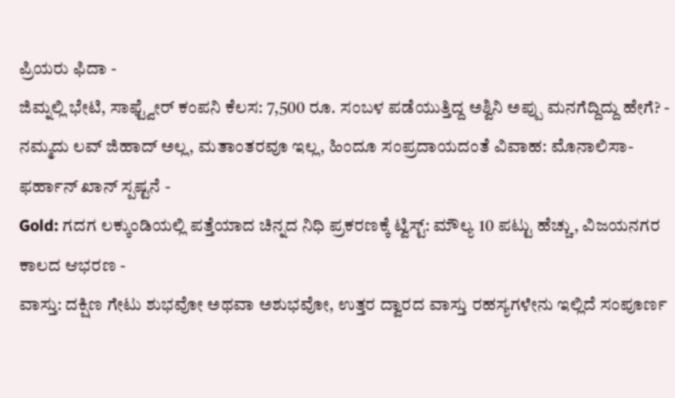ಪ್ರಿಯರು ಫಿದಾ -
ಜಿಮ್ನಲ್ಲಿ ಭೇಟಿ, ಸಾಫ್ಟ್ವೇರ್ ಕಂಪನಿ ಕೆಲಸ: 7,500 ರೂ. ಸಂಬಳ ಪಡೆಯುತ್ತಿದ್ದ ಅಶ್ವಿನಿ ಅಪ್ಪು ಮನಗೆದ್ದಿದ್ದು ಹೇಗೆ? -
ನಮ್ಮದು ಲವ್ ಜಿಹಾದ್ ಅಲ್ಲ, ಮತಾಂತರವೂ ಇಲ್ಲ, ಹಿಂದೂ ಸಂಪ್ರದಾಯದಂತೆ ವಿವಾಹ: ಮೊನಾಲಿಸಾ-ಫರ್ಹಾನ್ ಖಾನ್ ಸ್ಪಷ್ಟನೆ -
Gold: ಗದಗ ಲಕ್ಕುಂಡಿಯಲ್ಲಿ ಪತ್ತೆಯಾದ ಚಿನ್ನದ ನಿಧಿ ಪ್ರಕರಣಕ್ಕೆ ಟ್ವಿಸ್ಟ್: ಮೌಲ್ಯ 10 ಪಟ್ಟು ಹೆಚ್ಚು, ವಿಜಯನಗರ ಕಾಲದ ಆಭರಣ -
ವಾಸ್ತು: ದಕ್ಷಿಣ ಗೇಟು ಶುಭವೋ ಅಥವಾ ಅಶುಭವೋ, ಉತ್ತರ ದ್ವಾರದ ವಾಸ್ತು ರಹಸ್ಯಗಳೇನು ಇಲ್ಲಿದೆ ಸಂಪೂರ್ಣ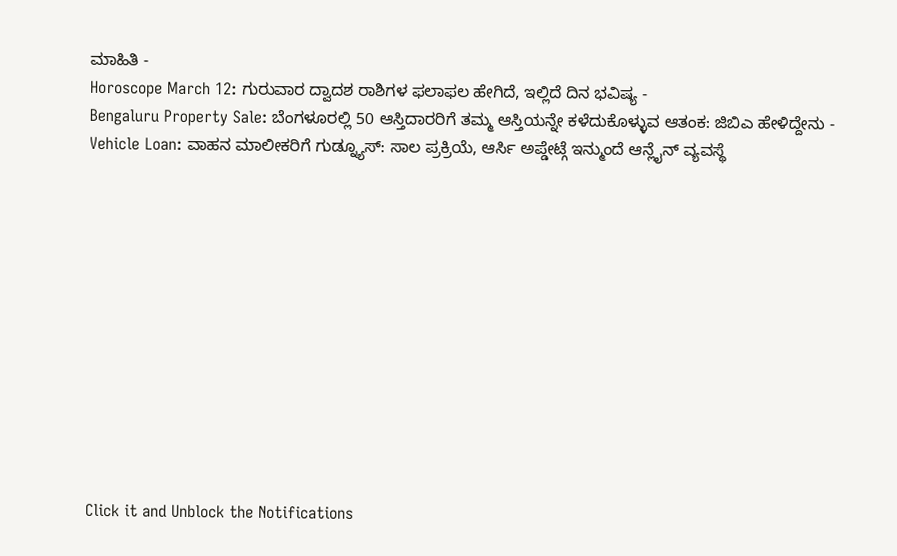ಮಾಹಿತಿ -
Horoscope March 12: ಗುರುವಾರ ದ್ವಾದಶ ರಾಶಿಗಳ ಫಲಾಫಲ ಹೇಗಿದೆ, ಇಲ್ಲಿದೆ ದಿನ ಭವಿಷ್ಯ -
Bengaluru Property Sale: ಬೆಂಗಳೂರಲ್ಲಿ 50 ಆಸ್ತಿದಾರರಿಗೆ ತಮ್ಮ ಆಸ್ತಿಯನ್ನೇ ಕಳೆದುಕೊಳ್ಳುವ ಆತಂಕ: ಜಿಬಿಎ ಹೇಳಿದ್ದೇನು -
Vehicle Loan: ವಾಹನ ಮಾಲೀಕರಿಗೆ ಗುಡ್ನ್ಯೂಸ್: ಸಾಲ ಪ್ರಕ್ರಿಯೆ, ಆರ್ಸಿ ಅಪ್ಡೇಟ್ಗೆ ಇನ್ಮುಂದೆ ಆನ್ಲೈನ್ ವ್ಯವಸ್ಥೆ












Click it and Unblock the Notifications